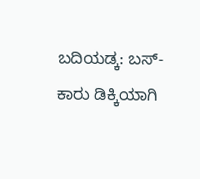ಬದಿಯಡ್ಕ: ಬಸ್-ಕಾರು ಡಿಕ್ಕಿಯಾಗಿ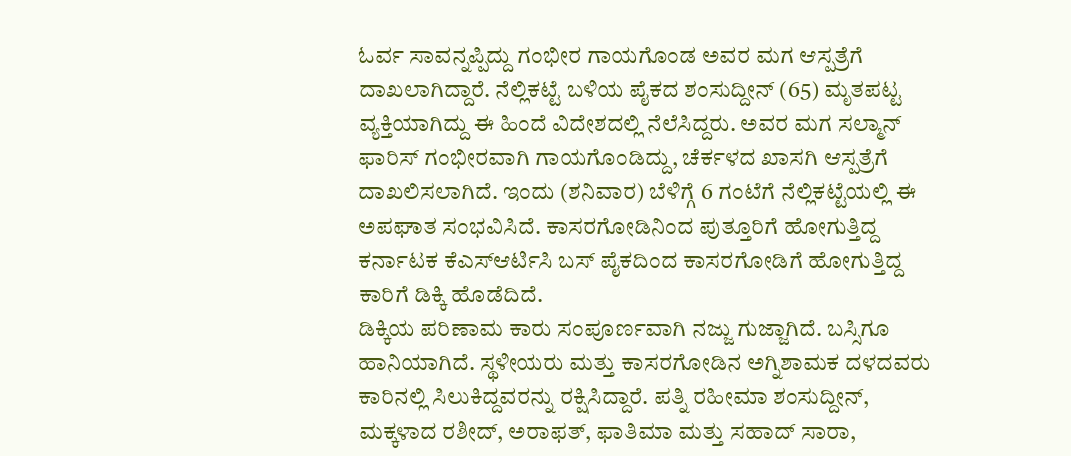ಓರ್ವ ಸಾವನ್ನಪ್ಪಿದ್ದು ಗಂಭೀರ ಗಾಯಗೊಂಡ ಅವರ ಮಗ ಆಸ್ಪತ್ರೆಗೆ ದಾಖಲಾಗಿದ್ದಾರೆ. ನೆಲ್ಲಿಕಟ್ಟೆ ಬಳಿಯ ಪೈಕದ ಶಂಸುದ್ದೀನ್ (65) ಮೃತಪಟ್ಟ ವ್ಯಕ್ತಿಯಾಗಿದ್ದು ಈ ಹಿಂದೆ ವಿದೇಶದಲ್ಲಿ ನೆಲೆಸಿದ್ದರು. ಅವರ ಮಗ ಸಲ್ಮಾನ್ ಫಾರಿಸ್ ಗಂಭೀರವಾಗಿ ಗಾಯಗೊಂಡಿದ್ದು, ಚೆರ್ಕಳದ ಖಾಸಗಿ ಆಸ್ಪತ್ರೆಗೆ ದಾಖಲಿಸಲಾಗಿದೆ. ಇಂದು (ಶನಿವಾರ) ಬೆಳಿಗ್ಗೆ 6 ಗಂಟೆಗೆ ನೆಲ್ಲಿಕಟ್ಟೆಯಲ್ಲಿ ಈ ಅಪಘಾತ ಸಂಭವಿಸಿದೆ. ಕಾಸರಗೋಡಿನಿಂದ ಪುತ್ತೂರಿಗೆ ಹೋಗುತ್ತಿದ್ದ ಕರ್ನಾಟಕ ಕೆಎಸ್ಆರ್ಟಿಸಿ ಬಸ್ ಪೈಕದಿಂದ ಕಾಸರಗೋಡಿಗೆ ಹೋಗುತ್ತಿದ್ದ ಕಾರಿಗೆ ಡಿಕ್ಕಿ ಹೊಡೆದಿದೆ.
ಡಿಕ್ಕಿಯ ಪರಿಣಾಮ ಕಾರು ಸಂಪೂರ್ಣವಾಗಿ ನಜ್ಜು ಗುಜ್ಜಾಗಿದೆ. ಬಸ್ಸಿಗೂ ಹಾನಿಯಾಗಿದೆ. ಸ್ಥಳೀಯರು ಮತ್ತು ಕಾಸರಗೋಡಿನ ಅಗ್ನಿಶಾಮಕ ದಳದವರು ಕಾರಿನಲ್ಲಿ ಸಿಲುಕಿದ್ದವರನ್ನು ರಕ್ಷಿಸಿದ್ದಾರೆ. ಪತ್ನಿ ರಹೀಮಾ ಶಂಸುದ್ದೀನ್, ಮಕ್ಕಳಾದ ರಶೀದ್, ಅರಾಫತ್, ಫಾತಿಮಾ ಮತ್ತು ಸಹಾದ್ ಸಾರಾ,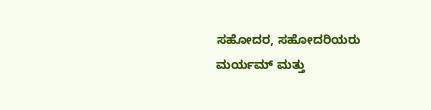ಸಹೋದರ, ಸಹೋದರಿಯರು ಮರ್ಯಮ್ ಮತ್ತು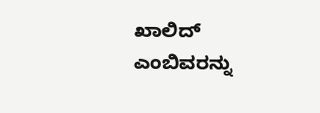ಖಾಲಿದ್ ಎಂಬಿವರನ್ನು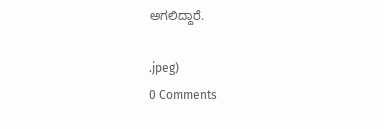ಅಗಲಿದ್ದಾರೆ.

.jpeg)
0 Comments